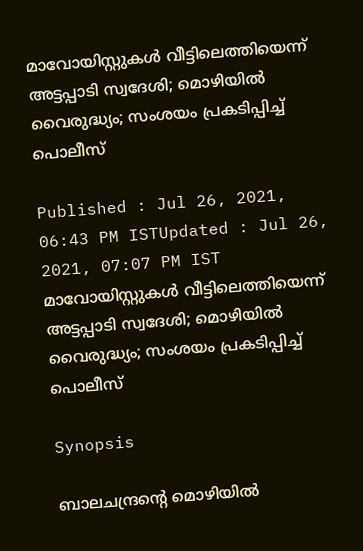മാവോയിസ്റ്റുകൾ വീട്ടിലെത്തിയെന്ന് അട്ടപ്പാടി സ്വദേശി; മൊഴിയിൽ വൈരുദ്ധ്യം; സംശയം പ്രകടിപ്പിച്ച് പൊലീസ്

Published : Jul 26, 2021, 06:43 PM ISTUpdated : Jul 26, 2021, 07:07 PM IST
മാവോയിസ്റ്റുകൾ വീട്ടിലെത്തിയെന്ന് അട്ടപ്പാടി സ്വദേശി; മൊഴിയിൽ വൈരുദ്ധ്യം; സംശയം പ്രകടിപ്പിച്ച് പൊലീസ്

Synopsis

ബാലചന്ദ്രന്റെ മൊഴിയിൽ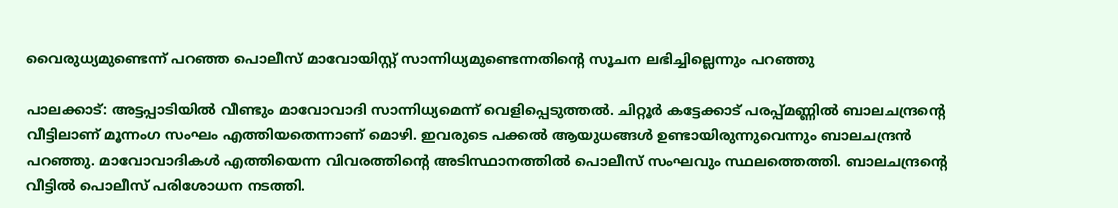വൈരുധ്യമുണ്ടെന്ന് പറഞ്ഞ പൊലീസ് മാവോയിസ്റ്റ് സാന്നിധ്യമുണ്ടെന്നതിന്റെ സൂചന ലഭിച്ചില്ലെന്നും പറഞ്ഞു

പാലക്കാട്: അട്ടപ്പാടിയിൽ വീണ്ടും മാവോവാദി സാന്നിധ്യമെന്ന് വെളിപ്പെടുത്തൽ. ചിറ്റൂർ കട്ടേക്കാട് പരപ്പ്മണ്ണിൽ ബാലചന്ദ്രന്റെ വീട്ടിലാണ് മൂന്നംഗ സംഘം എത്തിയതെന്നാണ് മൊഴി. ഇവരുടെ പക്കൽ ആയുധങ്ങൾ ഉണ്ടായിരുന്നുവെന്നും ബാലചന്ദ്രൻ പറഞ്ഞു. മാവോവാദികൾ എത്തിയെന്ന വിവരത്തിന്റെ അടിസ്ഥാനത്തിൽ പൊലീസ് സംഘവും സ്ഥലത്തെത്തി. ബാലചന്ദ്രന്റെ വീട്ടിൽ പൊലീസ് പരിശോധന നടത്തി.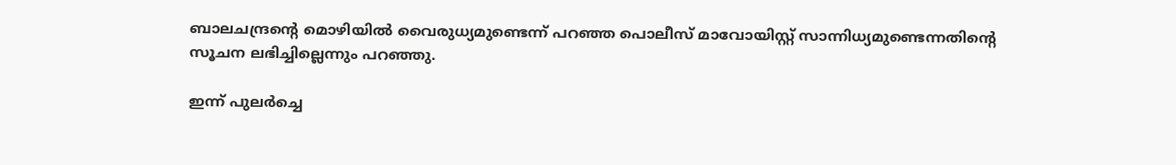ബാലചന്ദ്രന്റെ മൊഴിയിൽ വൈരുധ്യമുണ്ടെന്ന് പറഞ്ഞ പൊലീസ് മാവോയിസ്റ്റ് സാന്നിധ്യമുണ്ടെന്നതിന്റെ സൂചന ലഭിച്ചില്ലെന്നും പറഞ്ഞു.

ഇന്ന് പുലർച്ചെ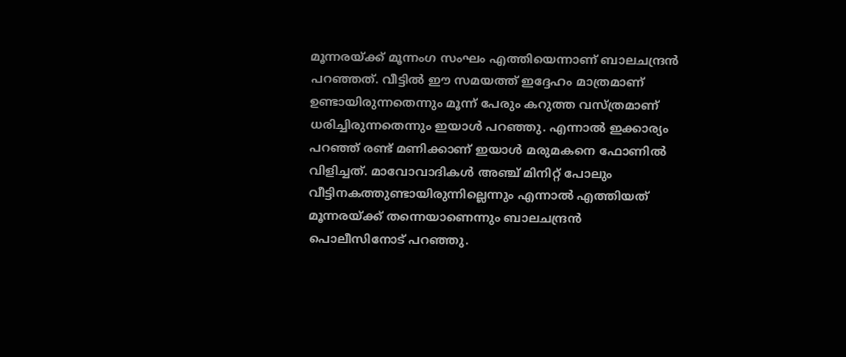മൂന്നരയ്ക്ക് മൂന്നംഗ സംഘം എത്തിയെന്നാണ് ബാലചന്ദ്രൻ പറഞ്ഞത്. വീട്ടിൽ ഈ സമയത്ത് ഇദ്ദേഹം മാത്രമാണ് ഉണ്ടായിരുന്നതെന്നും മൂന്ന് പേരും കറുത്ത വസ്ത്രമാണ് ധരിച്ചിരുന്നതെന്നും ഇയാൾ പറഞ്ഞു. എന്നാൽ ഇക്കാര്യം പറഞ്ഞ് രണ്ട് മണിക്കാണ് ഇയാൾ മരുമകനെ ഫോണിൽ വിളിച്ചത്. മാവോവാദികൾ അഞ്ച് മിനിറ്റ് പോലും വീട്ടിനകത്തുണ്ടായിരുന്നില്ലെന്നും എന്നാൽ എത്തിയത് മൂന്നരയ്ക്ക് തന്നെയാണെന്നും ബാലചന്ദ്രൻ പൊലീസിനോട് പറഞ്ഞു.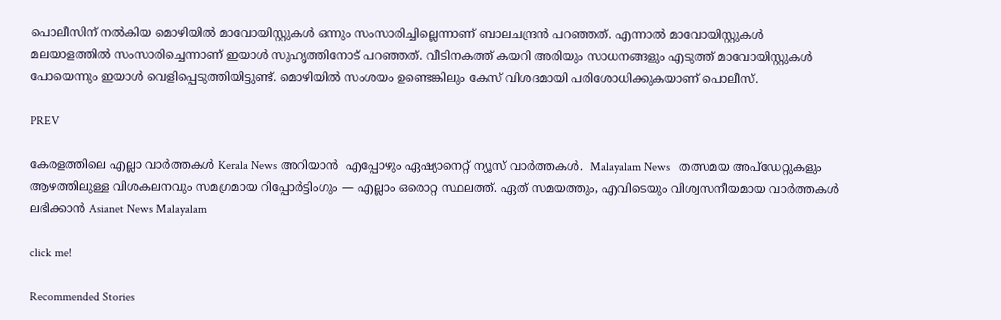പൊലീസിന് നൽകിയ മൊഴിയിൽ മാവോയിസ്റ്റുകൾ ഒന്നും സംസാരിച്ചില്ലെന്നാണ് ബാലചന്ദ്രൻ പറഞ്ഞത്. എന്നാൽ മാവോയിസ്റ്റുകൾ മലയാളത്തിൽ സംസാരിച്ചെന്നാണ് ഇയാൾ സുഹൃത്തിനോട് പറഞ്ഞത്. വീടിനകത്ത് കയറി അരിയും സാധനങ്ങളും എടുത്ത് മാവോയിസ്റ്റുകൾ പോയെന്നും ഇയാൾ വെളിപ്പെടുത്തിയിട്ടുണ്ട്. മൊഴിയിൽ സംശയം ഉണ്ടെങ്കിലും കേസ് വിശദമായി പരിശോധിക്കുകയാണ് പൊലീസ്.

PREV

കേരളത്തിലെ എല്ലാ വാർത്തകൾ Kerala News അറിയാൻ  എപ്പോഴും ഏഷ്യാനെറ്റ് ന്യൂസ് വാർത്തകൾ.  Malayalam News   തത്സമയ അപ്‌ഡേറ്റുകളും ആഴത്തിലുള്ള വിശകലനവും സമഗ്രമായ റിപ്പോർട്ടിംഗും — എല്ലാം ഒരൊറ്റ സ്ഥലത്ത്. ഏത് സമയത്തും, എവിടെയും വിശ്വസനീയമായ വാർത്തകൾ ലഭിക്കാൻ Asianet News Malayalam

click me!

Recommended Stories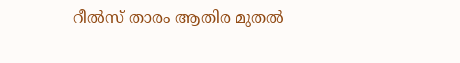റീല്‍സ് താരം ആതിര മുതല്‍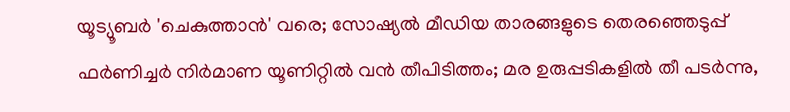യൂട്യൂബര്‍ 'ചെകുത്താന്‍' വരെ; സോഷ്യല്‍ മീഡിയ താരങ്ങളുടെ തെരഞ്ഞെടുപ്പ്
ഫർണിച്ചർ നിർമാണ യൂണിറ്റിൽ വൻ തീപിടിത്തം; മര ഉരുപ്പടികളിൽ തീ പടർന്നു,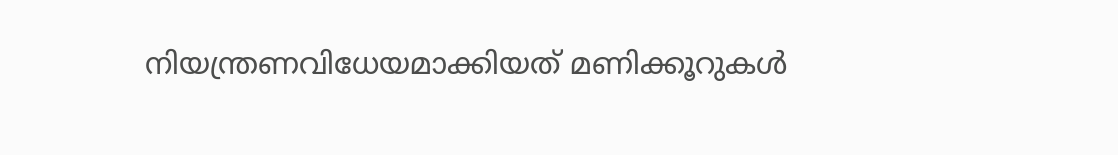നിയന്ത്രണവിധേയമാക്കിയത് മണിക്കൂറുകൾ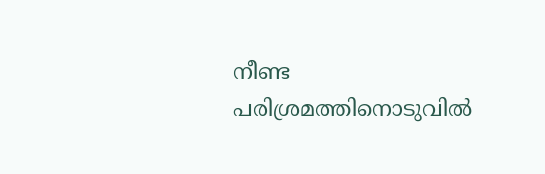നീണ്ട പരിശ്രമത്തിനൊടുവില്‍